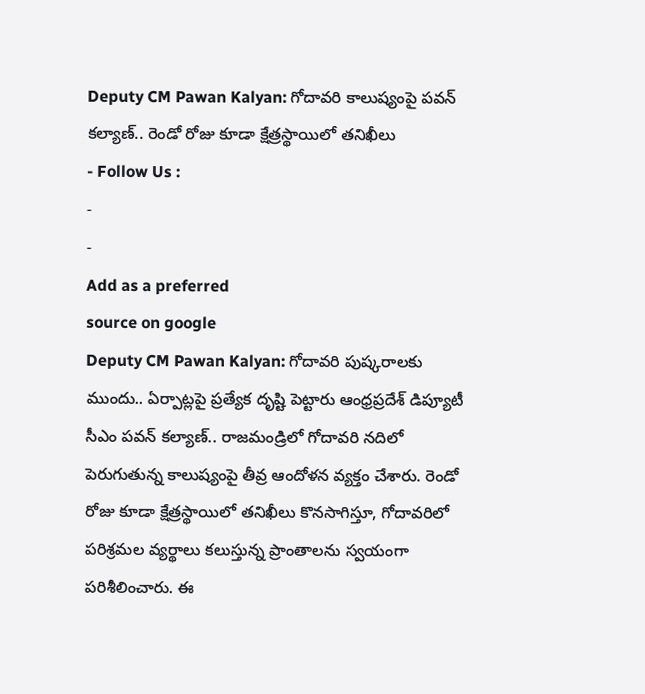Deputy CM Pawan Kalyan: గోదావరి కాలుష్యంపై పవన్ కల్యాణ్.. రెండో రోజు కూడా క్షేత్రస్థాయిలో తనిఖీలు
- Follow Us :
-
-
Add as a preferred
source on google
Deputy CM Pawan Kalyan: గోదావరి పుష్కరాలకు ముందు.. ఏర్పాట్లపై ప్రత్యేక దృష్టి పెట్టారు ఆంధ్రప్రదేశ్ డిప్యూటీ సీఎం పవన్ కల్యాణ్.. రాజమండ్రిలో గోదావరి నదిలో పెరుగుతున్న కాలుష్యంపై తీవ్ర ఆందోళన వ్యక్తం చేశారు. రెండో రోజు కూడా క్షేత్రస్థాయిలో తనిఖీలు కొనసాగిస్తూ, గోదావరిలో పరిశ్రమల వ్యర్థాలు కలుస్తున్న ప్రాంతాలను స్వయంగా పరిశీలించారు. ఈ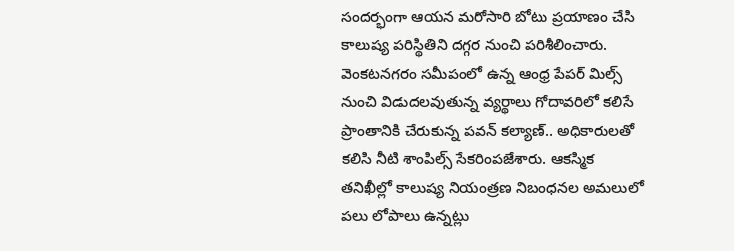సందర్భంగా ఆయన మరోసారి బోటు ప్రయాణం చేసి కాలుష్య పరిస్థితిని దగ్గర నుంచి పరిశీలించారు.
వెంకటనగరం సమీపంలో ఉన్న ఆంధ్ర పేపర్ మిల్స్ నుంచి విడుదలవుతున్న వ్యర్థాలు గోదావరిలో కలిసే ప్రాంతానికి చేరుకున్న పవన్ కల్యాణ్.. అధికారులతో కలిసి నీటి శాంపిల్స్ సేకరింపజేశారు. ఆకస్మిక తనిఖీల్లో కాలుష్య నియంత్రణ నిబంధనల అమలులో పలు లోపాలు ఉన్నట్లు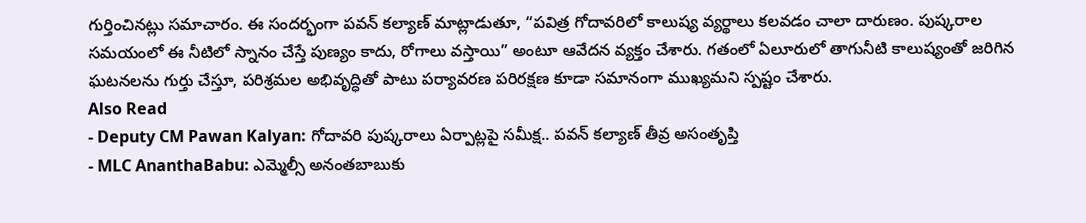గుర్తించినట్లు సమాచారం. ఈ సందర్భంగా పవన్ కల్యాణ్ మాట్లాడుతూ, “పవిత్ర గోదావరిలో కాలుష్య వ్యర్థాలు కలవడం చాలా దారుణం. పుష్కరాల సమయంలో ఈ నీటిలో స్నానం చేస్తే పుణ్యం కాదు, రోగాలు వస్తాయి” అంటూ ఆవేదన వ్యక్తం చేశారు. గతంలో ఏలూరులో తాగునీటి కాలుష్యంతో జరిగిన ఘటనలను గుర్తు చేస్తూ, పరిశ్రమల అభివృద్ధితో పాటు పర్యావరణ పరిరక్షణ కూడా సమానంగా ముఖ్యమని స్పష్టం చేశారు.
Also Read
- Deputy CM Pawan Kalyan: గోదావరి పుష్కరాలు ఏర్పాట్లపై సమీక్ష.. పవన్ కల్యాణ్ తీవ్ర అసంతృప్తి
- MLC AnanthaBabu: ఎమ్మెల్సీ అనంతబాబుకు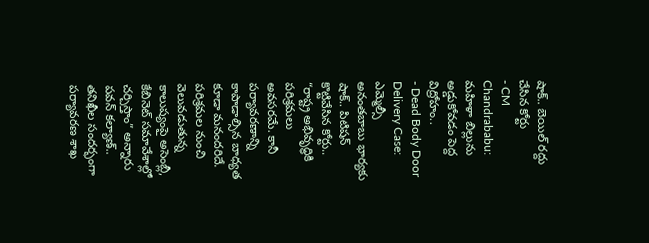షాక్.. బెయిల్ రద్దు చేసిన కోర్టు
- CM Chandrababu: మహిళా బిల్లును అడ్డుకోవడం పెద్ద విద్రోహం..
- Dead Body Door Delivery Case: ఎమ్మెల్సీ అనంతబాబు భార్యకు షాక్.. పిటిషన్ కొట్టివేసిన కోర్టు..
“రాష్ట్ర అభివృద్ధికి పరిశ్రమలు అవసరమే. కానీ పర్యావరణాన్ని కాపాడాల్సిన బాధ్యత కూడా మనందరిదే. పరిశ్రమల నుంచి వెలువడుతున్న కాలుష్యంపై అసెంబ్లీ, కేబినెట్ సమావేశాల్లో చర్చిస్తాం” అన్నారు పవన్ కల్యాణ్.. తనిఖీల సందర్భంగా పర్యావరణ శాఖ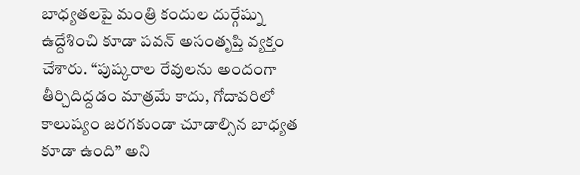బాధ్యతలపై మంత్రి కందుల దుర్గేష్ను ఉద్దేశించి కూడా పవన్ అసంతృప్తి వ్యక్తం చేశారు. “పుష్కరాల రేవులను అందంగా తీర్చిదిద్దడం మాత్రమే కాదు, గోదావరిలో కాలుష్యం జరగకుండా చూడాల్సిన బాధ్యత కూడా ఉంది” అని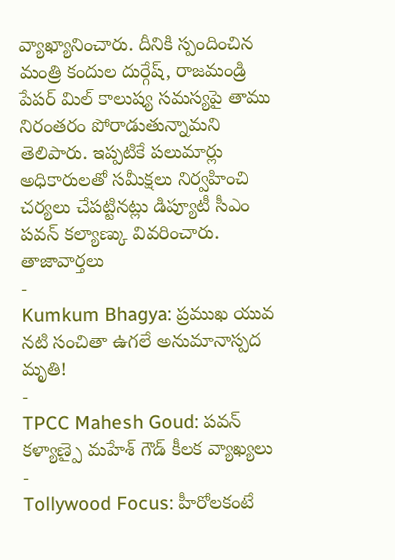వ్యాఖ్యానించారు. దీనికి స్పందించిన మంత్రి కందుల దుర్గేష్, రాజమండ్రి పేపర్ మిల్ కాలుష్య సమస్యపై తాము నిరంతరం పోరాడుతున్నామని తెలిపారు. ఇప్పటికే పలుమార్లు అధికారులతో సమీక్షలు నిర్వహించి చర్యలు చేపట్టినట్లు డిప్యూటీ సీఎం పవన్ కల్యాణ్కు వివరించారు.
తాజావార్తలు
-
Kumkum Bhagya: ప్రముఖ యువ నటి సంచితా ఉగలే అనుమానాస్పద మృతి!
-
TPCC Mahesh Goud: పవన్ కళ్యాణ్పై మహేశ్ గౌడ్ కీలక వ్యాఖ్యలు
-
Tollywood Focus: హీరోలకంటే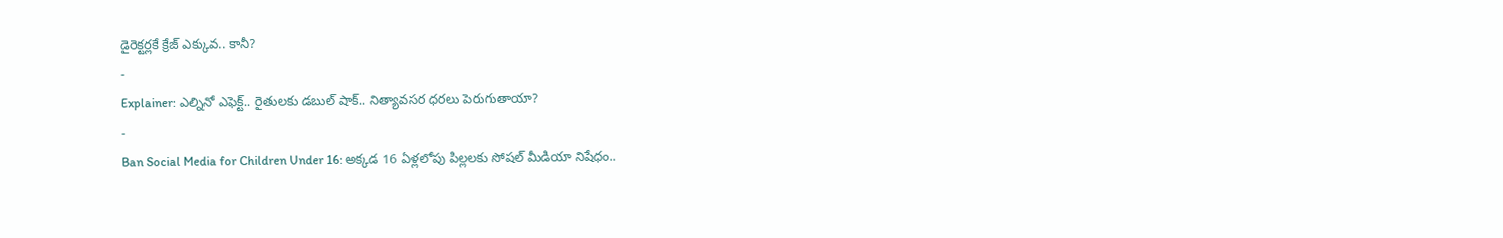డైరెక్టర్లకే క్రేజ్ ఎక్కువ.. కానీ?
-
Explainer: ఎల్నినో ఎఫెక్ట్.. రైతులకు డబుల్ షాక్.. నిత్యావసర ధరలు పెరుగుతాయా?
-
Ban Social Media for Children Under 16: అక్కడ 16 ఏళ్లలోపు పిల్లలకు సోషల్ మీడియా నిషేధం..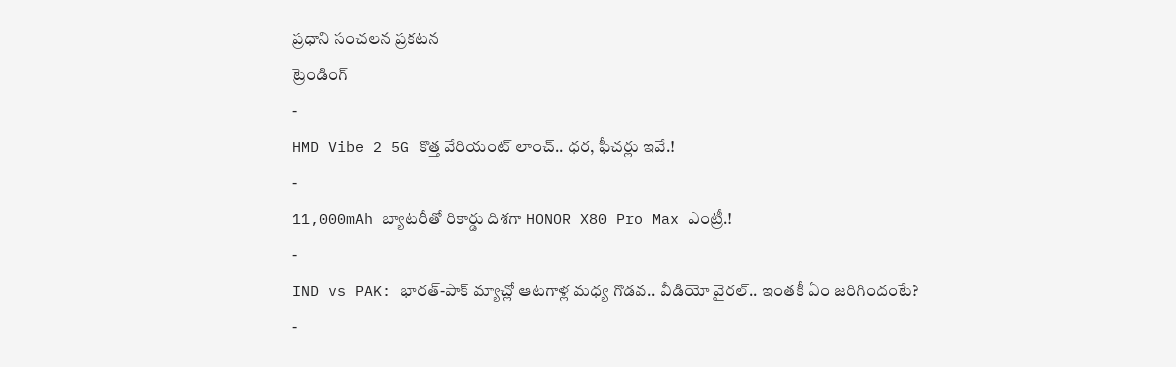ప్రధాని సంచలన ప్రకటన
ట్రెండింగ్
-
HMD Vibe 2 5G కొత్త వేరియంట్ లాంచ్.. ధర, ఫీచర్లు ఇవే.!
-
11,000mAh బ్యాటరీతో రికార్డు దిశగా HONOR X80 Pro Max ఎంట్రీ.!
-
IND vs PAK: భారత్-పాక్ మ్యాచ్లో ఆటగాళ్ల మధ్య గొడవ.. వీడియో వైరల్.. ఇంతకీ ఏం జరిగిందంటే?
-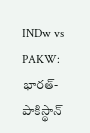INDw vs PAKW: భారత్-పాకిస్థాన్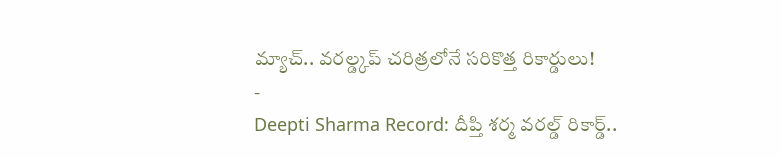మ్యాచ్.. వరల్డ్కప్ చరిత్రలోనే సరికొత్త రికార్డులు!
-
Deepti Sharma Record: దీప్తి శర్మ వరల్డ్ రికార్డ్..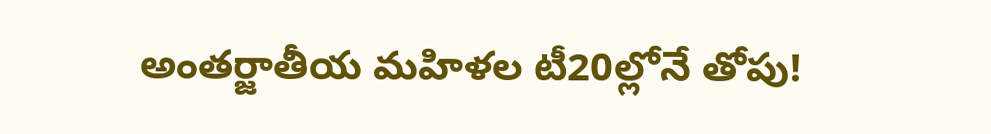అంతర్జాతీయ మహిళల టీ20ల్లోనే తోపు!